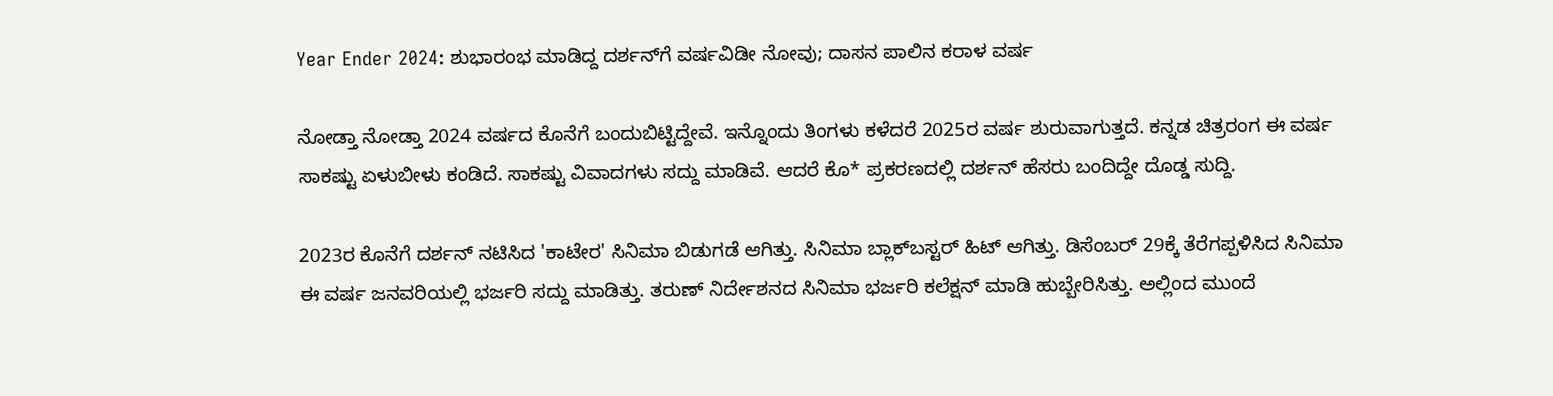Year Ender 2024: ಶುಭಾರಂಭ ಮಾಡಿದ್ದ ದರ್ಶನ್‌ಗೆ ವರ್ಷವಿಡೀ ನೋವು; ದಾಸನ ಪಾಲಿನ ಕರಾಳ ವರ್ಷ

ನೋಡ್ತಾ ನೋಡ್ತಾ 2024 ವರ್ಷದ ಕೊನೆಗೆ ಬಂದುಬಿಟ್ಟಿದ್ದೇವೆ. ಇನ್ನೊಂದು ತಿಂಗಳು ಕಳೆದರೆ 2025ರ ವರ್ಷ ಶುರುವಾಗುತ್ತದೆ. ಕನ್ನಡ ಚಿತ್ರರಂಗ ಈ ವರ್ಷ ಸಾಕಷ್ಟು ಏಳುಬೀಳು ಕಂಡಿದೆ. ಸಾಕಷ್ಟು ವಿವಾದಗಳು ಸದ್ದು ಮಾಡಿವೆ. ಆದರೆ ಕೊ* ಪ್ರಕರಣದಲ್ಲಿ ದರ್ಶನ್ ಹೆಸರು ಬಂದಿದ್ದೇ ದೊಡ್ಡ ಸುದ್ದಿ.

2023ರ ಕೊನೆಗೆ ದರ್ಶನ್ ನಟಿಸಿದ 'ಕಾಟೇರ' ಸಿನಿಮಾ ಬಿಡುಗಡೆ ಆಗಿತ್ತು. ಸಿನಿಮಾ ಬ್ಲಾಕ್‌ಬಸ್ಟರ್ ಹಿಟ್ ಆಗಿತ್ತು. ಡಿಸೆಂಬರ್ 29ಕ್ಕೆ ತೆರೆಗಪ್ಪಳಿಸಿದ ಸಿನಿಮಾ ಈ ವರ್ಷ ಜನವರಿಯಲ್ಲಿ ಭರ್ಜರಿ ಸದ್ದು ಮಾಡಿತ್ತು. ತರುಣ್ ನಿರ್ದೇಶನದ ಸಿನಿಮಾ ಭರ್ಜರಿ ಕಲೆಕ್ಷನ್ ಮಾಡಿ ಹುಬ್ಬೇರಿಸಿತ್ತು. ಅಲ್ಲಿಂದ ಮುಂದೆ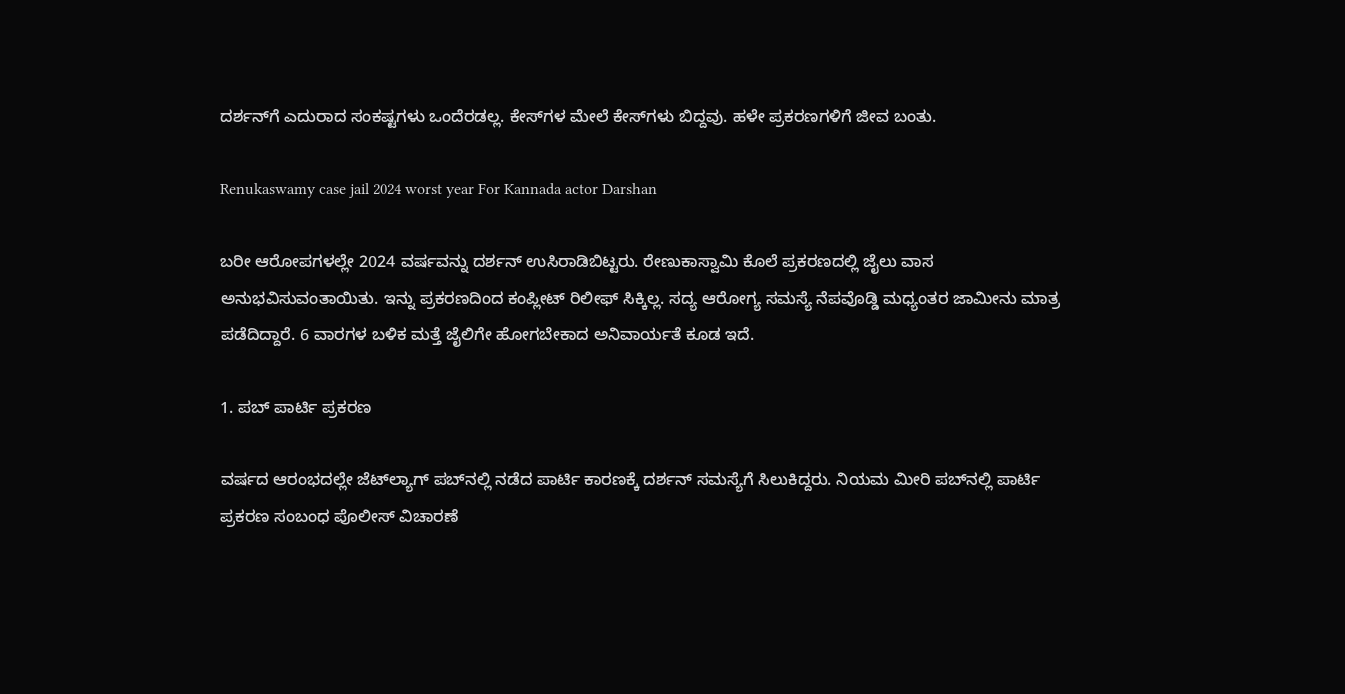ದರ್ಶನ್‌ಗೆ ಎದುರಾದ ಸಂಕಷ್ಟಗಳು ಒಂದೆರಡಲ್ಲ. ಕೇಸ್‌ಗಳ ಮೇಲೆ ಕೇಸ್‌ಗಳು ಬಿದ್ದವು. ಹಳೇ ಪ್ರಕರಣಗಳಿಗೆ ಜೀವ ಬಂತು.

Renukaswamy case jail 2024 worst year For Kannada actor Darshan

ಬರೀ ಆರೋಪಗಳಲ್ಲೇ 2024 ವರ್ಷವನ್ನು ದರ್ಶನ್ ಉಸಿರಾಡಿಬಿಟ್ಟರು. ರೇಣುಕಾಸ್ವಾಮಿ ಕೊಲೆ ಪ್ರಕರಣದಲ್ಲಿ ಜೈಲು ವಾಸ ಅನುಭವಿಸುವಂತಾಯಿತು. ಇನ್ನು ಪ್ರಕರಣದಿಂದ ಕಂಪ್ಲೀಟ್ ರಿಲೀಫ್ ಸಿಕ್ಕಿಲ್ಲ. ಸದ್ಯ ಆರೋಗ್ಯ ಸಮಸ್ಯೆ ನೆಪವೊಡ್ಡಿ ಮಧ್ಯಂತರ ಜಾಮೀನು ಮಾತ್ರ ಪಡೆದಿದ್ದಾರೆ. 6 ವಾರಗಳ ಬಳಿಕ ಮತ್ತೆ ಜೈಲಿಗೇ ಹೋಗಬೇಕಾದ ಅನಿವಾರ್ಯತೆ ಕೂಡ ಇದೆ.

1. ಪಬ್ ಪಾರ್ಟಿ ಪ್ರಕರಣ

ವರ್ಷದ ಆರಂಭದಲ್ಲೇ ಜೆಟ್‌ಲ್ಯಾಗ್ ಪಬ್‌ನಲ್ಲಿ ನಡೆದ ಪಾರ್ಟಿ ಕಾರಣಕ್ಕೆ ದರ್ಶನ್‌ ಸಮಸ್ಯೆಗೆ ಸಿಲುಕಿದ್ದರು. ನಿಯಮ ಮೀರಿ ಪಬ್‌ನಲ್ಲಿ ಪಾರ್ಟಿ ಪ್ರಕರಣ ಸಂಬಂಧ ಪೊಲೀಸ್ ವಿಚಾರಣೆ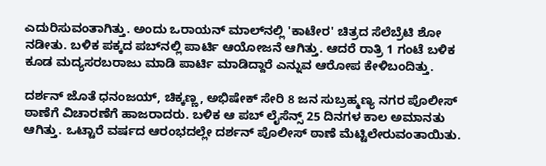ಎದುರಿಸುವಂತಾಗಿತ್ತು. ಅಂದು ಒರಾಯನ್ ಮಾಲ್‌ನಲ್ಲಿ 'ಕಾಟೇರ' ಚಿತ್ರದ ಸೆಲೆಬ್ರೆಟಿ ಶೋ ನಡೀತು. ಬಳಿಕ ಪಕ್ಕದ ಪಬ್‌ನಲ್ಲಿ ಪಾರ್ಟಿ ಆಯೋಜನೆ ಆಗಿತ್ತು. ಆದರೆ ರಾತ್ರಿ 1 ಗಂಟೆ ಬಳಿಕ ಕೂಡ ಮದ್ಯಸರಬರಾಜು ಮಾಡಿ ಪಾರ್ಟಿ ಮಾಡಿದ್ದಾರೆ ಎನ್ನುವ ಆರೋಪ ಕೇಳಿಬಂದಿತ್ತು.

ದರ್ಶನ್ ಜೊತೆ ಧನಂಜಯ್, ಚಿಕ್ಕಣ್ಣ, ಅಭಿಷೇಕ್ ಸೇರಿ 8 ಜನ ಸುಬ್ರಹ್ಮಣ್ಯ ನಗರ ಪೊಲೀಸ್ ಠಾಣೆಗೆ ವಿಚಾರಣೆಗೆ ಹಾಜರಾದರು. ಬಳಿಕ ಆ ಪಬ್ ಲೈಸೆನ್ಸ್ 25 ದಿನಗಳ ಕಾಲ ಅಮಾನತು ಆಗಿತ್ತು. ಒಟ್ಟಾರೆ ವರ್ಷದ ಆರಂಭದಲ್ಲೇ ದರ್ಶನ್ ಪೊಲೀಸ್ ಠಾಣೆ ಮೆಟ್ಟಿಲೇರುವಂತಾಯಿತು.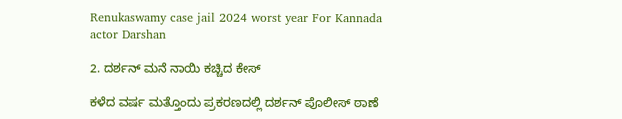Renukaswamy case jail 2024 worst year For Kannada actor Darshan

2. ದರ್ಶನ್‌‌‌ ಮನೆ ನಾಯಿ ಕಚ್ಚಿದ ಕೇಸ್‌

ಕಳೆದ ವರ್ಷ ಮತ್ತೊಂದು ಪ್ರಕರಣದಲ್ಲಿ ದರ್ಶನ್ ಪೊಲೀಸ್ ಠಾಣೆ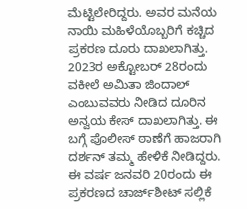ಮೆಟ್ಟಿಲೇರಿದ್ದರು. ಅವರ ಮನೆಯ ನಾಯಿ ಮಹಿಳೆಯೊಬ್ಬರಿಗೆ ಕಚ್ಚಿದ ಪ್ರಕರಣ ದೂರು ದಾಖಲಾಗಿತ್ತು. 2023ರ ಅಕ್ಟೋಬರ್ 28ರಂದು ವಕೀಲೆ ಅಮಿತಾ ಜಿಂದಾಲ್ ಎಂಬುವವರು ನೀಡಿದ ದೂರಿನ ಅನ್ವಯ ಕೇಸ್ ದಾಖಲಾಗಿತ್ತು. ಈ ಬಗ್ಗೆ ಪೊಲೀಸ್ ಠಾಣೆಗೆ ಹಾಜರಾಗಿ ದರ್ಶನ್ ತಮ್ಮ ಹೇಳಿಕೆ ನೀಡಿದ್ದರು. ಈ ವರ್ಷ ಜನವರಿ 20ರಂದು ಈ ಪ್ರಕರಣದ ಚಾರ್ಜ್‌ಶೀಟ್ ಸಲ್ಲಿಕೆ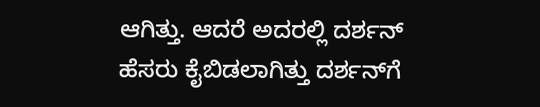ಆಗಿತ್ತು. ಆದರೆ ಅದರಲ್ಲಿ ದರ್ಶನ್ ಹೆಸರು ಕೈಬಿಡಲಾಗಿತ್ತು ದರ್ಶನ್‌ಗೆ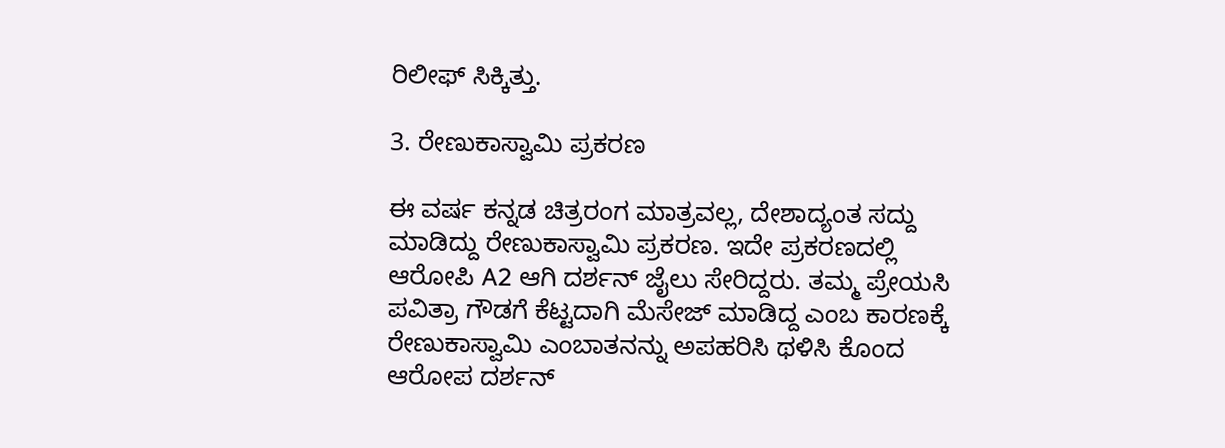ರಿಲೀಫ್‌ ಸಿಕ್ಕಿತ್ತು.

3. ರೇಣುಕಾಸ್ವಾಮಿ ಪ್ರಕರಣ

ಈ ವರ್ಷ ಕನ್ನಡ ಚಿತ್ರರಂಗ ಮಾತ್ರವಲ್ಲ, ದೇಶಾದ್ಯಂತ ಸದ್ದು ಮಾಡಿದ್ದು ರೇಣುಕಾಸ್ವಾಮಿ ಪ್ರಕರಣ. ಇದೇ ಪ್ರಕರಣದಲ್ಲಿ ಆರೋಪಿ A2 ಆಗಿ ದರ್ಶನ್ ಜೈಲು ಸೇರಿದ್ದರು. ತಮ್ಮ ಪ್ರೇಯಸಿ ಪವಿತ್ರಾ ಗೌಡಗೆ ಕೆಟ್ಟದಾಗಿ ಮೆಸೇಜ್ ಮಾಡಿದ್ದ ಎಂಬ ಕಾರಣಕ್ಕೆ ರೇಣುಕಾಸ್ವಾಮಿ ಎಂಬಾತನನ್ನು ಅಪಹರಿಸಿ ಥಳಿಸಿ ಕೊಂದ ಆರೋಪ ದರ್ಶನ್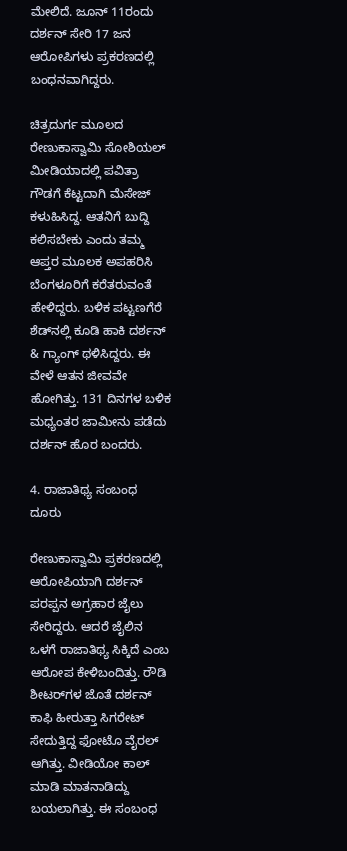ಮೇಲಿದೆ. ಜೂನ್ 11ರಂದು ದರ್ಶನ್ ಸೇರಿ 17 ಜನ ಆರೋಪಿಗಳು ಪ್ರಕರಣದಲ್ಲಿ ಬಂಧನವಾಗಿದ್ದರು.

ಚಿತ್ರದುರ್ಗ ಮೂಲದ ರೇಣುಕಾಸ್ವಾಮಿ ಸೋಶಿಯಲ್ ಮೀಡಿಯಾದಲ್ಲಿ ಪವಿತ್ರಾ ಗೌಡಗೆ ಕೆಟ್ಟದಾಗಿ ಮೆಸೇಜ್ ಕಳುಹಿಸಿದ್ದ. ಆತನಿಗೆ ಬುದ್ದಿ ಕಲಿಸಬೇಕು ಎಂದು ತಮ್ಮ ಆಪ್ತರ ಮೂಲಕ ಅಪಹರಿಸಿ ಬೆಂಗಳೂರಿಗೆ ಕರೆತರುವಂತೆ ಹೇಳಿದ್ದರು. ಬಳಿಕ ಪಟ್ಟಣಗೆರೆ ಶೆಡ್‌ನಲ್ಲಿ ಕೂಡಿ ಹಾಕಿ ದರ್ಶನ್ & ಗ್ಯಾಂಗ್ ಥಳಿಸಿದ್ದರು. ಈ ವೇಳೆ ಆತನ ಜೀವವೇ ಹೋಗಿತ್ತು. 131 ದಿನಗಳ ಬಳಿಕ ಮಧ್ಯಂತರ ಜಾಮೀನು ಪಡೆದು ದರ್ಶನ್ ಹೊರ ಬಂದರು.

4. ರಾಜಾತಿಥ್ಯ ಸಂಬಂಧ ದೂರು

ರೇಣುಕಾಸ್ವಾಮಿ ಪ್ರಕರಣದಲ್ಲಿ ಆರೋಪಿಯಾಗಿ ದರ್ಶನ್ ಪರಪ್ಪನ ಅಗ್ರಹಾರ ಜೈಲು ಸೇರಿದ್ದರು. ಆದರೆ ಜೈಲಿನ ಒಳಗೆ ರಾಜಾತಿಥ್ಯ ಸಿಕ್ಕಿದೆ ಎಂಬ ಆರೋಪ ಕೇಳಿಬಂದಿತ್ತು. ರೌಡಿ ಶೀಟರ್‌ಗಳ ಜೊತೆ ದರ್ಶನ್ ಕಾಫಿ ಹೀರುತ್ತಾ ಸಿಗರೇಟ್ ಸೇದುತ್ತಿದ್ದ ಫೋಟೊ ವೈರಲ್ ಆಗಿತ್ತು. ವೀಡಿಯೋ ಕಾಲ್ ಮಾಡಿ ಮಾತನಾಡಿದ್ದು ಬಯಲಾಗಿತ್ತು. ಈ ಸಂಬಂಧ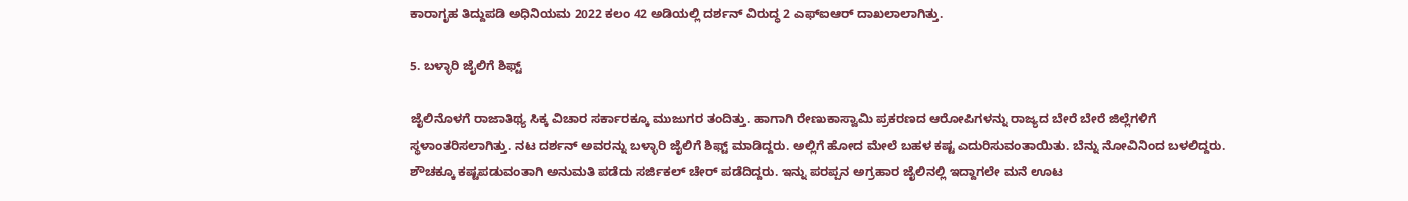ಕಾರಾಗೃಹ ತಿದ್ದುಪಡಿ ಅಧಿನಿಯಮ 2022 ಕಲಂ 42 ಅಡಿಯಲ್ಲಿ ದರ್ಶನ್ ವಿರುದ್ಧ 2 ಎಫ್ಐಆರ್ ದಾಖಲಾಲಾಗಿತ್ತು.

5. ಬಳ್ಳಾರಿ ಜೈಲಿಗೆ ಶಿಫ್ಟ್

ಜೈಲಿನೊಳಗೆ ರಾಜಾತಿಥ್ಯ ಸಿಕ್ಕ ವಿಚಾರ ಸರ್ಕಾರಕ್ಕೂ ಮುಜುಗರ ತಂದಿತ್ತು. ಹಾಗಾಗಿ ರೇಣುಕಾಸ್ವಾಮಿ ಪ್ರಕರಣದ ಆರೋಪಿಗಳನ್ನು ರಾಜ್ಯದ ಬೇರೆ ಬೇರೆ ಜಿಲ್ಲೆಗಳಿಗೆ ಸ್ಥಳಾಂತರಿಸಲಾಗಿತ್ತು. ನಟ ದರ್ಶನ್ ಅವರನ್ನು ಬಳ್ಳಾರಿ ಜೈಲಿಗೆ ಶಿಫ್ಟ್ ಮಾಡಿದ್ದರು. ಅಲ್ಲಿಗೆ ಹೋದ ಮೇಲೆ ಬಹಳ ಕಷ್ಟ ಎದುರಿಸುವಂತಾಯಿತು. ಬೆನ್ನು ನೋವಿನಿಂದ ಬಳಲಿದ್ದರು. ಶೌಚಕ್ಕೂ ಕಷ್ಟಪಡುವಂತಾಗಿ ಅನುಮತಿ ಪಡೆದು ಸರ್ಜಿಕಲ್ ಚೇರ್ ಪಡೆದಿದ್ದರು. ಇನ್ನು ಪರಪ್ಪನ ಅಗ್ರಹಾರ ಜೈಲಿನಲ್ಲಿ ಇದ್ದಾಗಲೇ ಮನೆ ಊಟ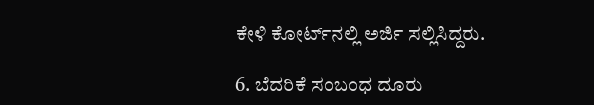ಕೇಳಿ ಕೋರ್ಟ್‌ನಲ್ಲಿ ಅರ್ಜಿ ಸಲ್ಲಿಸಿದ್ದರು.

6. ಬೆದರಿಕೆ ಸಂಬಂಧ ದೂರು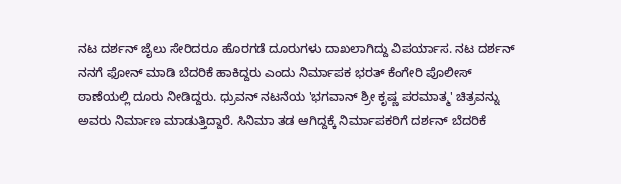ನಟ ದರ್ಶನ್ ಜೈಲು ಸೇರಿದರೂ ಹೊರಗಡೆ ದೂರುಗಳು ದಾಖಲಾಗಿದ್ದು ವಿಪರ್ಯಾಸ. ನಟ ದರ್ಶನ್ ನನಗೆ ಫೋನ್ ಮಾಡಿ ಬೆದರಿಕೆ ಹಾಕಿದ್ದರು ಎಂದು ನಿರ್ಮಾಪಕ ಭರತ್ ಕೆಂಗೇರಿ ಪೊಲೀಸ್ ಠಾಣೆಯಲ್ಲಿ ದೂರು ನೀಡಿದ್ದರು. ಧ್ರುವನ್ ನಟನೆಯ 'ಭಗವಾನ್ ಶ್ರೀ ಕೃಷ್ಣ ಪರಮಾತ್ಮ' ಚಿತ್ರವನ್ನು ಅವರು ನಿರ್ಮಾಣ ಮಾಡುತ್ತಿದ್ದಾರೆ. ಸಿನಿಮಾ ತಡ ಆಗಿದ್ದಕ್ಕೆ ನಿರ್ಮಾಪಕರಿಗೆ ದರ್ಶನ್ ಬೆದರಿಕೆ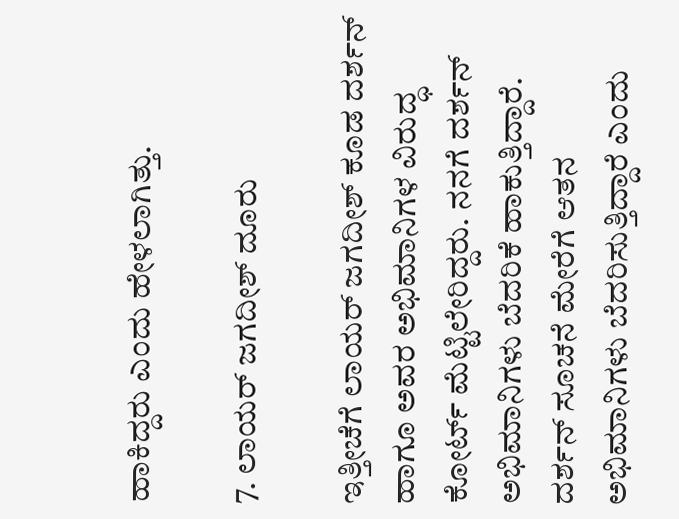ಹಾಕಿದ್ದರು ಎಂದು ಹೇಳಲಾಗಿತ್ತು.

7. ಲಾಯರ್ ಜಗದೀಶ್ ದೂರು

ಇತ್ತೀಚೆಗೆ ಲಾಯರ್ ಜಗದೀಶ್ ಕೂಡ ದರ್ಶನ್ ಹಾಗೂ ಅವರ ಅಭಿಮಾನಿಗಳ ವಿರುದ್ಧ ಕೋರ್ಟ್ ಮೆಟ್ಟಿಲೇರಿದ್ದರು. ನನಗೆ ದರ್ಶನ್ ಅಭಿಮಾನಿಗಳು ಬೆದರಿಕೆ ಹಾಕುತ್ತಿದ್ದಾರೆ. ದರ್ಶನ್ ಸೂಚನೆ ಮೇರೆಗೆ ಆತನ ಅಭಿಮಾನಿಗಳು ಬೆದರಿಸುತ್ತಿದ್ದಾರೆ ಎಂದು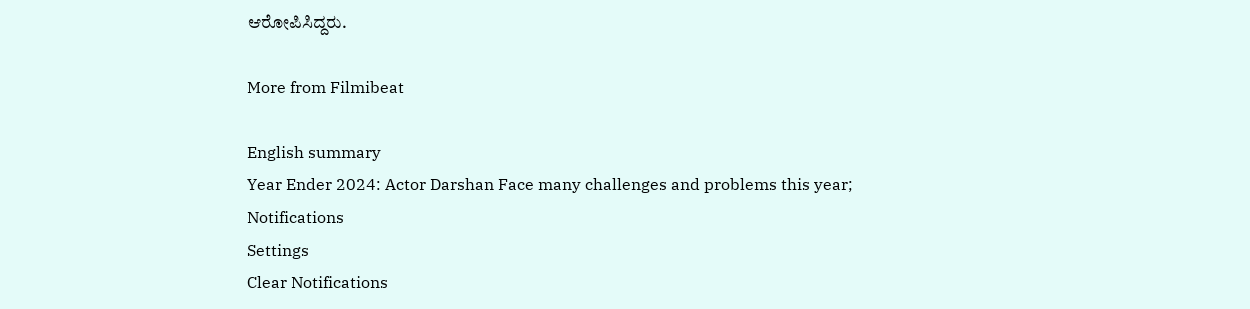ಆರೋಪಿಸಿದ್ದರು.

More from Filmibeat

English summary
Year Ender 2024: Actor Darshan Face many challenges and problems this year;
Notifications
Settings
Clear Notifications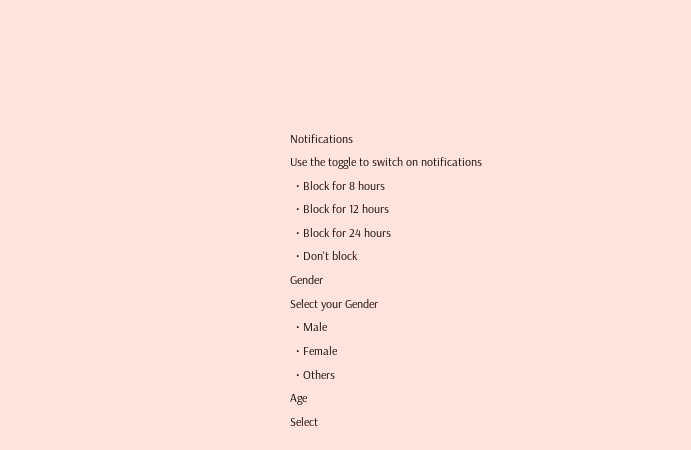Notifications
Use the toggle to switch on notifications
  • Block for 8 hours
  • Block for 12 hours
  • Block for 24 hours
  • Don't block
Gender
Select your Gender
  • Male
  • Female
  • Others
Age
Select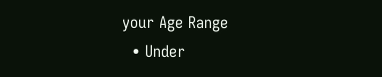your Age Range
  • Under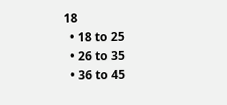18
  • 18 to 25
  • 26 to 35
  • 36 to 45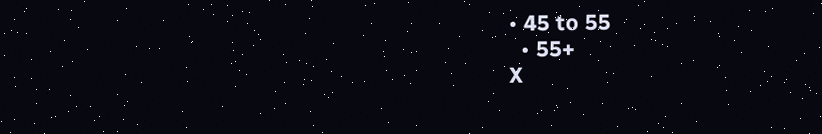• 45 to 55
  • 55+
X